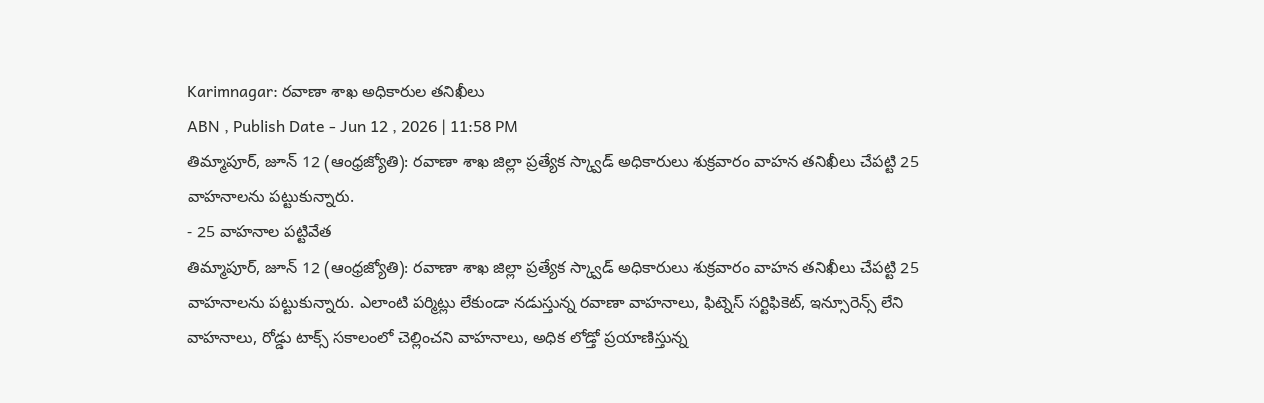Karimnagar: రవాణా శాఖ అధికారుల తనిఖీలు
ABN , Publish Date - Jun 12 , 2026 | 11:58 PM
తిమ్మాపూర్, జూన్ 12 (ఆంధ్రజ్యోతి): రవాణా శాఖ జిల్లా ప్రత్యేక స్క్వాడ్ అధికారులు శుక్రవారం వాహన తనిఖీలు చేపట్టి 25 వాహనాలను పట్టుకున్నారు.
- 25 వాహనాల పట్టివేత
తిమ్మాపూర్, జూన్ 12 (ఆంధ్రజ్యోతి): రవాణా శాఖ జిల్లా ప్రత్యేక స్క్వాడ్ అధికారులు శుక్రవారం వాహన తనిఖీలు చేపట్టి 25 వాహనాలను పట్టుకున్నారు. ఎలాంటి పర్మిట్లు లేకుండా నడుస్తున్న రవాణా వాహనాలు, ఫిట్నెస్ సర్టిఫికెట్, ఇన్సూరెన్స్ లేని వాహనాలు, రోడ్డు టాక్స్ సకాలంలో చెల్లించని వాహనాలు, అధిక లోడ్తో ప్రయాణిస్తున్న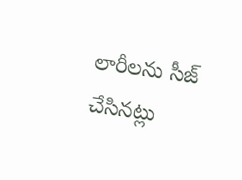లారీలను సీజ్ చేసినట్లు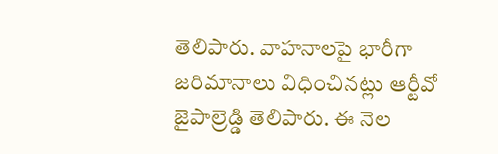తెలిపారు. వాహనాలపై భారీగా జరిమానాలు విధించినట్లు ఆర్టీవో జైపాల్రెడ్డి తెలిపారు. ఈ నెల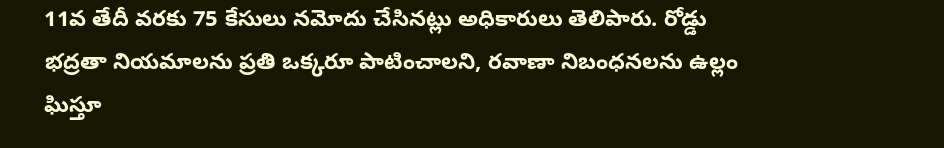11వ తేదీ వరకు 75 కేసులు నమోదు చేసినట్లు అధికారులు తెలిపారు. రోడ్డు భద్రతా నియమాలను ప్రతి ఒక్కరూ పాటించాలని, రవాణా నిబంధనలను ఉల్లం ఘిస్తూ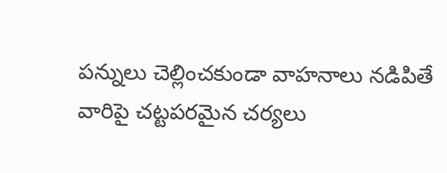పన్నులు చెల్లించకుండా వాహనాలు నడిపితే వారిపై చట్టపరమైన చర్యలు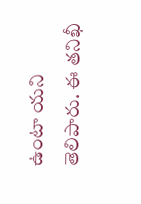ఉంటా యని తెలిపారు. ఈ తనిఖీ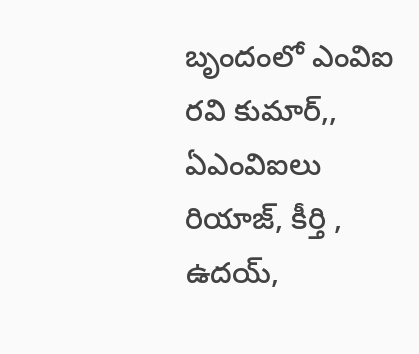బృందంలో ఎంవిఐ రవి కుమార్,, ఏఎంవిఐలు రియాజ్, కీర్తి , ఉదయ్,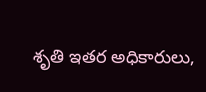శృతి ఇతర అధికారులు,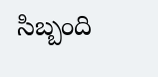సిబ్బంది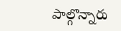పాల్గొన్నారు